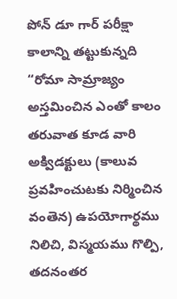పోన్ డూ గార్ పరీక్షా కాలాన్ని తట్టుకున్నది
“రోమా సామ్రాజ్యం అస్తమించిన ఎంతో కాలం తరువాత కూడ వారి అక్విడక్టులు (కాలువ ప్రవహించుటకు నిర్మించిన వంతెన) ఉపయోగార్థము నిలిచి, విస్మయము గొల్పి, తదనంతర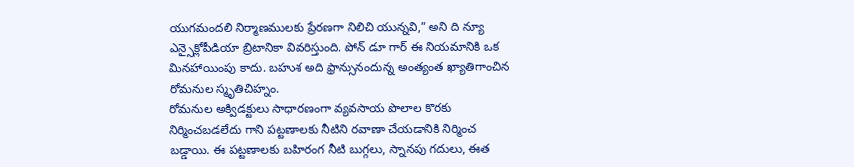యుగమందలి నిర్మాణములకు ప్రేరణగా నిలిచి యున్నవి,” అని ది న్యూ ఎన్సైక్లోపీడియా బ్రిటానికా వివరిస్తుంది. పోన్ డూ గార్ ఈ నియమానికి ఒక మినహాయింపు కాదు. బహుశ అది ఫ్రాన్సునందున్న అంత్యంత ఖ్యాతిగాంచిన రోమనుల స్మృతిచిహ్నం.
రోమనుల అక్విడక్టులు సాధారణంగా వ్యవసాయ పొలాల కొరకు నిర్మించబడలేదు గాని పట్టణాలకు నీటిని రవాణా చేయడానికి నిర్మించ బడ్డాయి. ఈ పట్టణాలకు బహిరంగ నీటి బుగ్గలు, స్నానపు గదులు, ఈత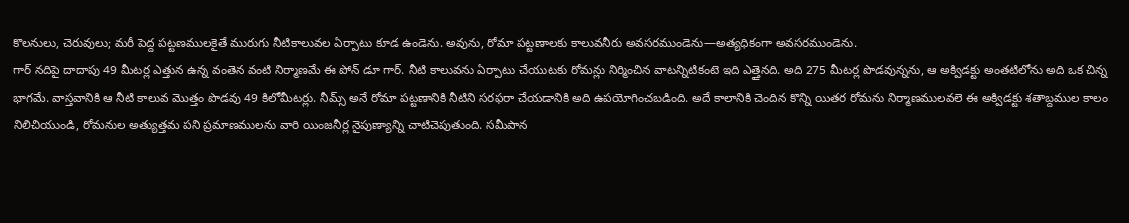కొలనులు, చెరువులు; మరీ పెద్ద పట్టణములకైతే మురుగు నీటికాలువల ఏర్పాటు కూడ ఉండెను. అవును, రోమా పట్టణాలకు కాలువనీరు అవసరముండెను—అత్యధికంగా అవసరముండెను.
గార్ నదిపై దాదాపు 49 మీటర్ల ఎత్తున ఉన్న వంతెన వంటి నిర్మాణమే ఈ పోన్ డూ గార్. నీటి కాలువను ఏర్పాటు చేయుటకు రోమన్లు నిర్మించిన వాటన్నిటికంటె ఇది ఎత్తైనది. అది 275 మీటర్ల పొడవున్నను, ఆ అక్విడక్టు అంతటిలోను అది ఒక చిన్న భాగమే. వాస్తవానికి ఆ నీటి కాలువ మొత్తం పొడవు 49 కిలోమీటర్లు. నీమ్స్ అనే రోమా పట్టణానికి నీటిని సరఫరా చేయడానికి అది ఉపయోగించబడింది. అదే కాలానికి చెందిన కొన్ని యితర రోమను నిర్మాణములవలె ఈ అక్విడక్టు శతాబ్దముల కాలం నిలిచియుండి, రోమనుల అత్యుత్తమ పని ప్రమాణములను వారి యింజనీర్ల నైపుణ్యాన్ని చాటిచెపుతుంది. సమీపాన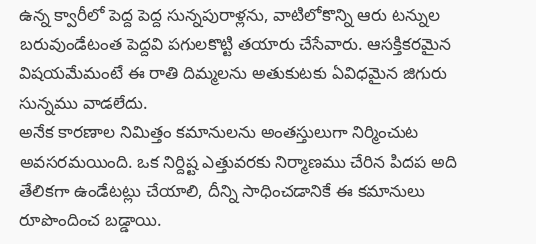ఉన్న క్వారీలో పెద్ద పెద్ద సున్నపురాళ్లను, వాటిలోకొన్ని ఆరు టన్నుల బరువుండేటంత పెద్దవి పగులకొట్టి తయారు చేసేవారు. ఆసక్తికరమైన విషయమేమంటే ఈ రాతి దిమ్మలను అతుకుటకు ఏవిధమైన జిగురు సున్నము వాడలేదు.
అనేక కారణాల నిమిత్తం కమానులను అంతస్తులుగా నిర్మించుట అవసరమయింది. ఒక నిర్దిష్ట ఎత్తువరకు నిర్మాణము చేరిన పిదప అది తేలికగా ఉండేటట్లు చేయాలి, దీన్ని సాధించడానికే ఈ కమానులు రూపొందించ బడ్డాయి.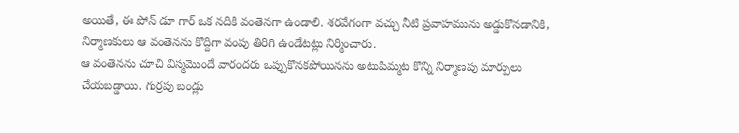అయితే, ఈ పోన్ డూ గార్ ఒక నదికి వంతెనగా ఉండాలి. శరవేగంగా వచ్చు నీటి ప్రవాహమును అడ్డుకొనడానికి, నిర్మాణకులు ఆ వంతెనను కొద్దిగా వంపు తిరిగి ఉండేటట్లు నిర్మించారు.
ఆ వంతెనను చూచి విస్మమొందే వారందరు ఒప్పుకొనకపోయినను అటుపిమ్మట కొన్ని నిర్మాణపు మార్పులు చేయబడ్డాయి. గుర్రపు బండ్లు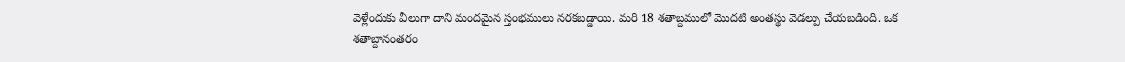వెళ్లేందుకు వీలుగా దాని మందమైన స్తంభములు నరకబడ్డాయి. మరి 18 శతాబ్దములో మొదటి అంతస్థు వెడల్పు చేయబడింది. ఒక శతాబ్దానంతరం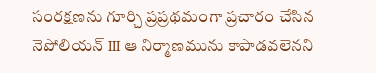సంరక్షణను గూర్చి ప్రప్రథమంగా ప్రచారం చేసిన నెపోలియన్ III ఆ నిర్మాణమును కాపాడవలెనని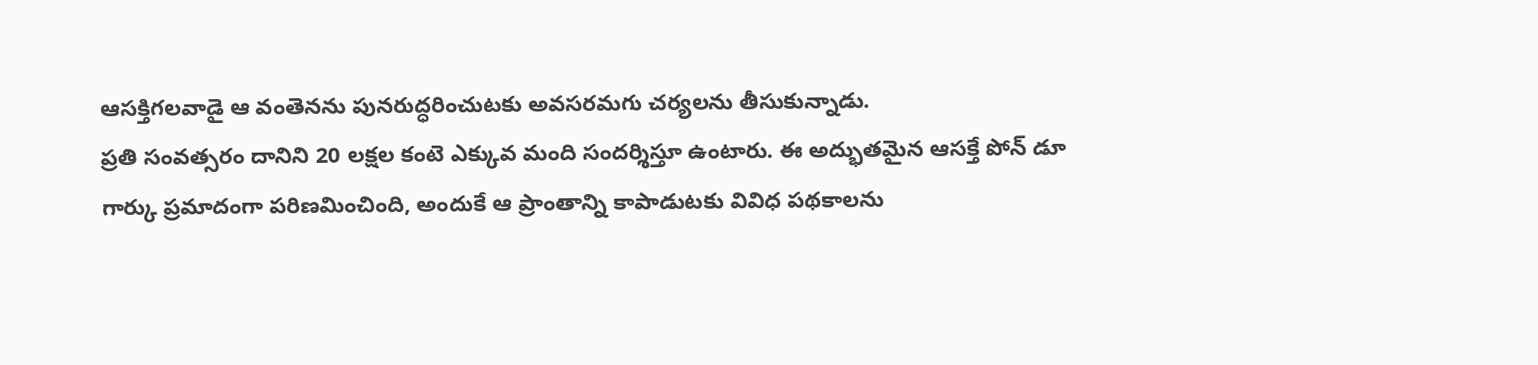ఆసక్తిగలవాడై ఆ వంతెనను పునరుద్ధరించుటకు అవసరమగు చర్యలను తీసుకున్నాడు.
ప్రతి సంవత్సరం దానిని 20 లక్షల కంటె ఎక్కువ మంది సందర్శిస్తూ ఉంటారు. ఈ అద్భుతమైన ఆసక్తే పోన్ డూ గార్కు ప్రమాదంగా పరిణమించింది, అందుకే ఆ ప్రాంతాన్ని కాపాడుటకు వివిధ పథకాలను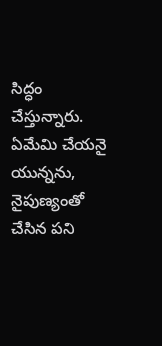సిద్ధం చేస్తున్నారు. ఏమేమి చేయనై యున్నను, నైపుణ్యంతో చేసిన పని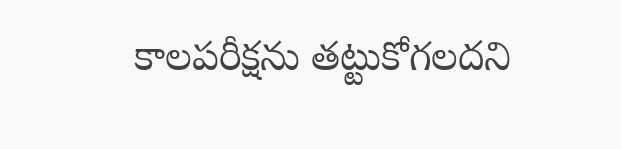కాలపరీక్షను తట్టుకోగలదని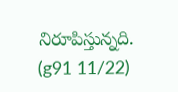నిరూపిస్తున్నది. (g91 11/22)